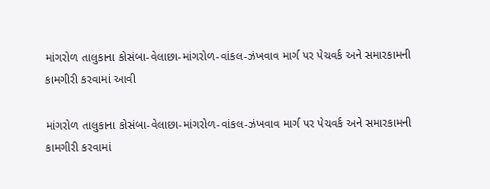માંગરોળ તાલુકાના કોસંબા-વેલાછા-માંગરોળ-વાંકલ-ઝંખવાવ માર્ગ પર પેચવર્ક અને સમારકામની કામગીરી કરવામાં આવી

માંગરોળ તાલુકાના કોસંબા-વેલાછા-માંગરોળ-વાંકલ-ઝંખવાવ માર્ગ પર પેચવર્ક અને સમારકામની કામગીરી કરવામાં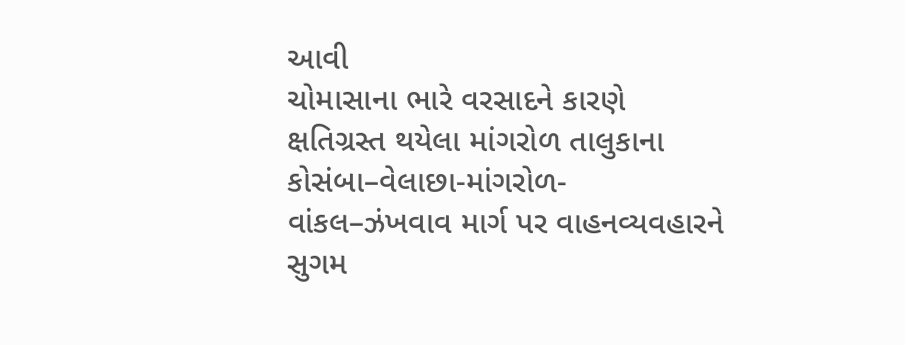આવી
ચોમાસાના ભારે વરસાદને કારણે ક્ષતિગ્રસ્ત થયેલા માંગરોળ તાલુકાના કોસંબા–વેલાછા-માંગરોળ-વાંકલ–ઝંખવાવ માર્ગ પર વાહનવ્યવહારને સુગમ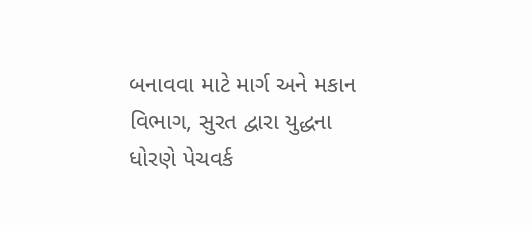બનાવવા માટે માર્ગ અને મકાન વિભાગ, સુરત દ્વારા યુદ્ધના ધોરણે પેચવર્ક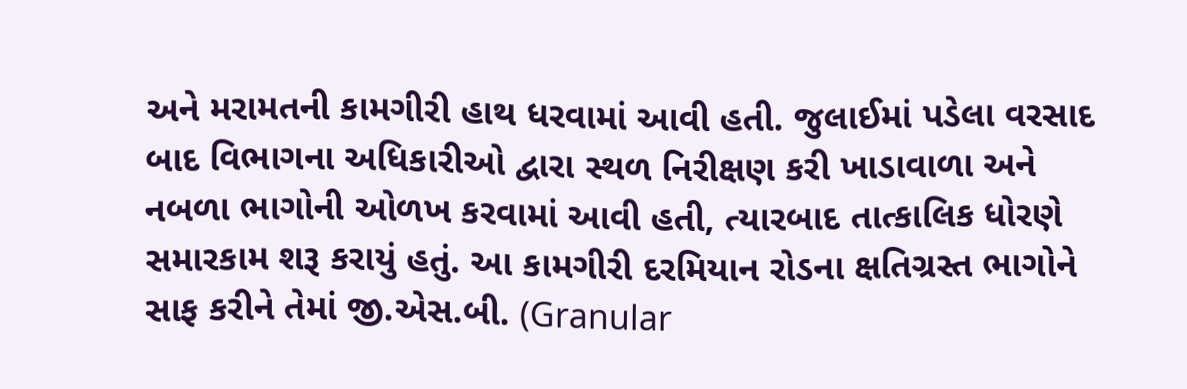અને મરામતની કામગીરી હાથ ધરવામાં આવી હતી. જુલાઈમાં પડેલા વરસાદ બાદ વિભાગના અધિકારીઓ દ્વારા સ્થળ નિરીક્ષણ કરી ખાડાવાળા અને નબળા ભાગોની ઓળખ કરવામાં આવી હતી, ત્યારબાદ તાત્કાલિક ધોરણે સમારકામ શરૂ કરાયું હતું. આ કામગીરી દરમિયાન રોડના ક્ષતિગ્રસ્ત ભાગોને સાફ કરીને તેમાં જી.એસ.બી. (Granular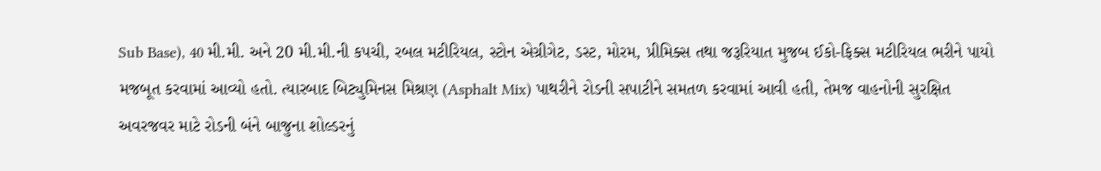Sub Base), 40 મી.મી. અને 20 મી.મી.ની કપચી, રબલ મટીરિયલ, સ્ટોન એગ્રીગેટ, ડસ્ટ, મોરમ, પ્રીમિક્સ તથા જરૂરિયાત મુજબ ઈકો-ફિક્સ મટીરિયલ ભરીને પાયો મજબૂત કરવામાં આવ્યો હતો. ત્યારબાદ બિટ્યુમિનસ મિશ્રણ (Asphalt Mix) પાથરીને રોડની સપાટીને સમતળ કરવામાં આવી હતી, તેમજ વાહનોની સુરક્ષિત અવરજવર માટે રોડની બંને બાજુના શોલ્ડરનું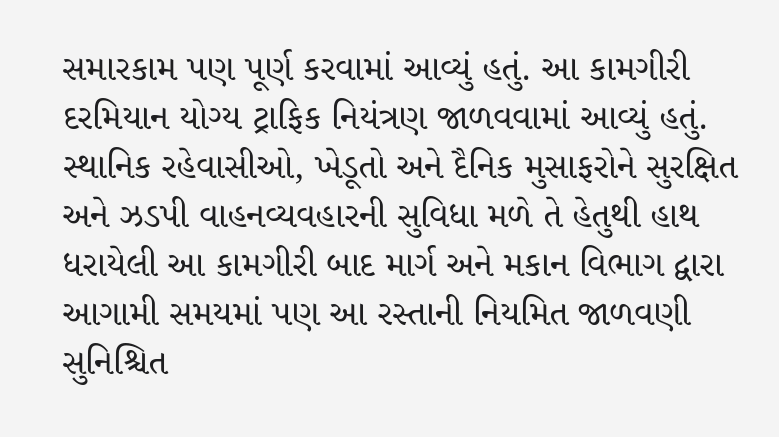સમારકામ પણ પૂર્ણ કરવામાં આવ્યું હતું. આ કામગીરી દરમિયાન યોગ્ય ટ્રાફિક નિયંત્રણ જાળવવામાં આવ્યું હતું. સ્થાનિક રહેવાસીઓ, ખેડૂતો અને દૈનિક મુસાફરોને સુરક્ષિત અને ઝડપી વાહનવ્યવહારની સુવિધા મળે તે હેતુથી હાથ ધરાયેલી આ કામગીરી બાદ માર્ગ અને મકાન વિભાગ દ્વારા આગામી સમયમાં પણ આ રસ્તાની નિયમિત જાળવણી સુનિશ્ચિત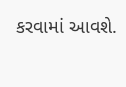કરવામાં આવશે.